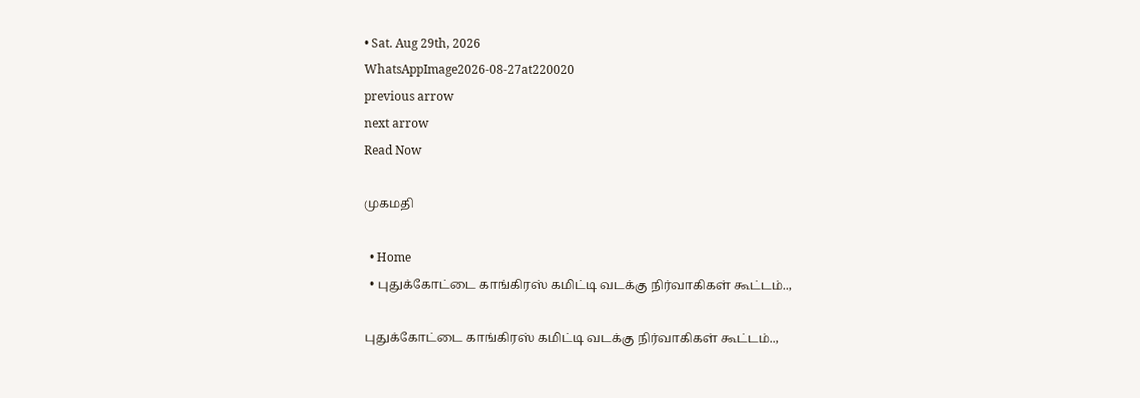• Sat. Aug 29th, 2026
WhatsAppImage2026-08-27at220020
previous arrow
next arrow
Read Now

முகமதி

  • Home
  • புதுக்கோட்டை காங்கிரஸ் கமிட்டி வடக்கு நிர்வாகிகள் கூட்டம்..,

புதுக்கோட்டை காங்கிரஸ் கமிட்டி வடக்கு நிர்வாகிகள் கூட்டம்..,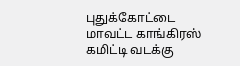புதுக்கோட்டை மாவட்ட காங்கிரஸ் கமிட்டி வடக்கு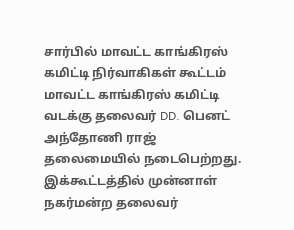சார்பில் மாவட்ட காங்கிரஸ் கமிட்டி நிர்வாகிகள் கூட்டம் மாவட்ட காங்கிரஸ் கமிட்டி வடக்கு தலைவர் DD. பெனட் அந்தோணி ராஜ் தலைமையில் நடைபெற்றது. இக்கூட்டத்தில் முன்னாள் நகர்மன்ற தலைவர்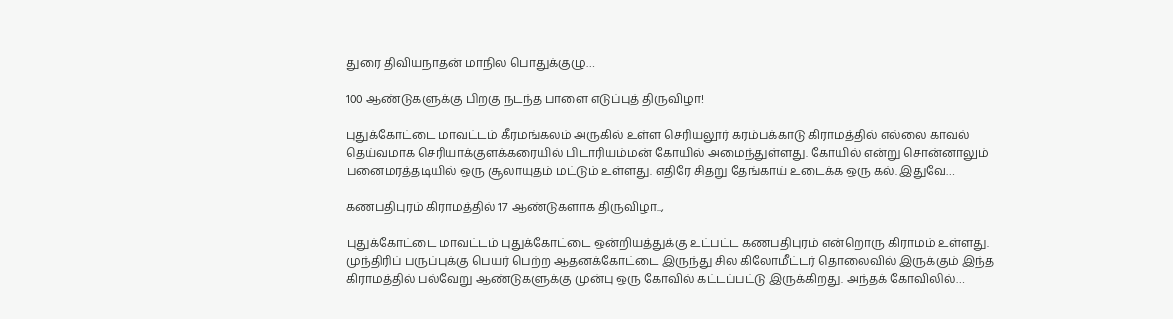துரை திவியநாதன் மாநில பொதுக்குழு…

100 ஆண்டுகளுக்கு பிறகு நடந்த பாளை எடுப்புத் திருவிழா!

புதுக்கோட்டை மாவட்டம் கீரமங்கலம் அருகில் உள்ள செரியலூர் கரம்பக்காடு கிராமத்தில் எல்லை காவல் தெய்வமாக செரியாக்குளக்கரையில் பிடாரியம்மன் கோயில் அமைந்துள்ளது. கோயில் என்று சொன்னாலும் பனைமரத்தடியில் ஒரு சூலாயுதம் மட்டும் உள்ளது. எதிரே சிதறு தேங்காய் உடைக்க ஒரு கல். இதுவே…

கணபதிபுரம் கிராமத்தில் 17 ஆண்டுகளாக திருவிழா..,

புதுக்கோட்டை மாவட்டம் புதுக்கோட்டை ஒன்றியத்துக்கு உட்பட்ட கணபதிபுரம் என்றொரு கிராமம் உள்ளது. முந்திரிப் பருப்புக்கு பெயர் பெற்ற ஆதனக்கோட்டை இருந்து சில கிலோமீட்டர் தொலைவில் இருக்கும் இந்த கிராமத்தில் பல்வேறு ஆண்டுகளுக்கு முன்பு ஒரு கோவில் கட்டப்பட்டு இருக்கிறது. அந்தக் கோவிலில்…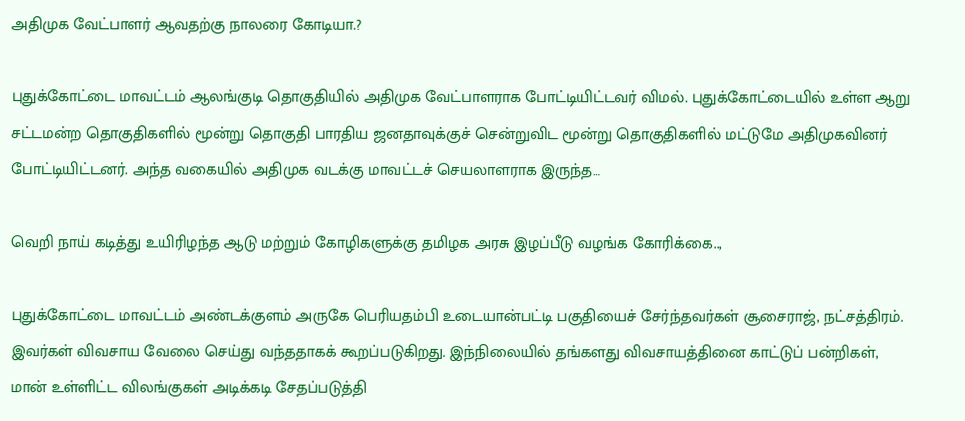அதிமுக வேட்பாளர் ஆவதற்கு நாலரை கோடியா.?

புதுக்கோட்டை மாவட்டம் ஆலங்குடி தொகுதியில் அதிமுக வேட்பாளராக போட்டியிட்டவர் விமல். புதுக்கோட்டையில் உள்ள ஆறு சட்டமன்ற தொகுதிகளில் மூன்று தொகுதி பாரதிய ஜனதாவுக்குச் சென்றுவிட மூன்று தொகுதிகளில் மட்டுமே அதிமுகவினர் போட்டியிட்டனர். அந்த வகையில் அதிமுக வடக்கு மாவட்டச் செயலாளராக இருந்த…

வெறி நாய் கடித்து உயிரிழந்த ஆடு மற்றும் கோழிகளுக்கு தமிழக அரசு இழப்பீடு வழங்க கோரிக்கை..,

புதுக்கோட்டை மாவட்டம் அண்டக்குளம் அருகே பெரியதம்பி உடையான்பட்டி பகுதியைச் சேர்ந்தவர்கள் சூசைராஜ், நட்சத்திரம். இவர்கள் விவசாய வேலை செய்து வந்ததாகக் கூறப்படுகிறது. இந்நிலையில் தங்களது விவசாயத்தினை காட்டுப் பன்றிகள், மான் உள்ளிட்ட விலங்குகள் அடிக்கடி சேதப்படுத்தி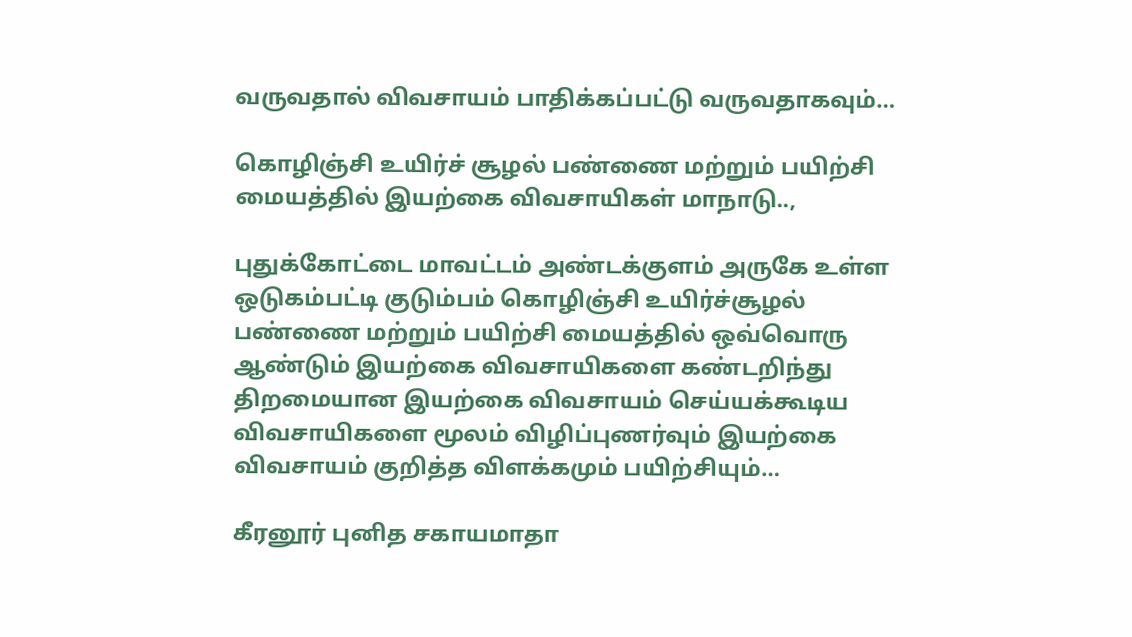வருவதால் விவசாயம் பாதிக்கப்பட்டு வருவதாகவும்…

கொழிஞ்சி உயிர்ச் சூழல் பண்ணை மற்றும் பயிற்சி மையத்தில் இயற்கை விவசாயிகள் மாநாடு..,

புதுக்கோட்டை மாவட்டம் அண்டக்குளம் அருகே உள்ள ஒடுகம்பட்டி குடும்பம் கொழிஞ்சி உயிர்ச்சூழல் பண்ணை மற்றும் பயிற்சி மையத்தில் ஒவ்வொரு ஆண்டும் இயற்கை விவசாயிகளை கண்டறிந்து திறமையான இயற்கை விவசாயம் செய்யக்கூடிய விவசாயிகளை மூலம் விழிப்புணர்வும் இயற்கை விவசாயம் குறித்த விளக்கமும் பயிற்சியும்…

கீரனூர் புனித சகாயமாதா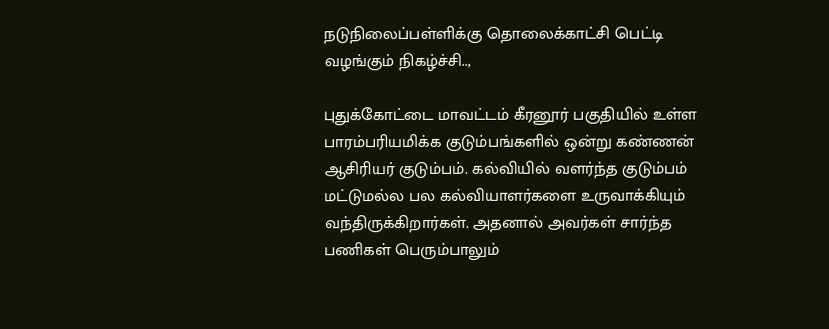நடுநிலைப்பள்ளிக்கு தொலைக்காட்சி பெட்டி வழங்கும் நிகழ்ச்சி..,

புதுக்கோட்டை மாவட்டம் கீரனூர் பகுதியில் உள்ள பாரம்பரியமிக்க குடும்பங்களில் ஒன்று கண்ணன் ஆசிரியர் குடும்பம். கல்வியில் வளர்ந்த குடும்பம் மட்டுமல்ல பல கல்வியாளர்களை உருவாக்கியும் வந்திருக்கிறார்கள். அதனால் அவர்கள் சார்ந்த பணிகள் பெரும்பாலும்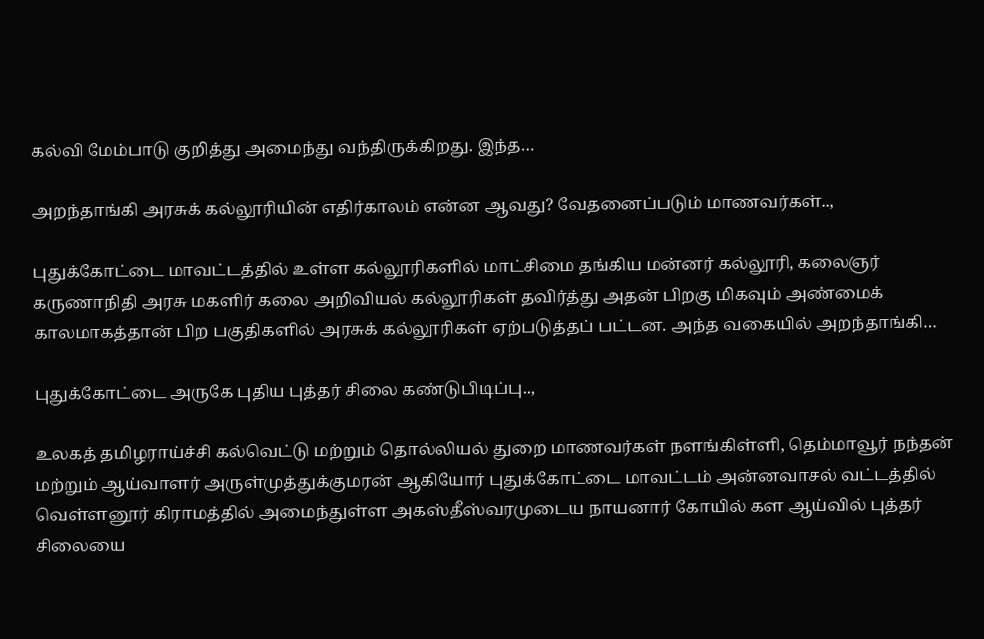கல்வி மேம்பாடு குறித்து அமைந்து வந்திருக்கிறது. இந்த…

அறந்தாங்கி அரசுக் கல்லூரியின் எதிர்காலம் என்ன ஆவது? வேதனைப்படும் மாணவர்கள்..,

புதுக்கோட்டை மாவட்டத்தில் உள்ள கல்லூரிகளில் மாட்சிமை தங்கிய மன்னர் கல்லூரி, கலைஞர் கருணாநிதி அரசு மகளிர் கலை அறிவியல் கல்லூரிகள் தவிர்த்து அதன் பிறகு மிகவும் அண்மைக் காலமாகத்தான் பிற பகுதிகளில் அரசுக் கல்லூரிகள் ஏற்படுத்தப் பட்டன. அந்த வகையில் அறந்தாங்கி…

புதுக்கோட்டை அருகே புதிய புத்தர் சிலை கண்டுபிடிப்பு..,

உலகத் தமிழராய்ச்சி கல்வெட்டு மற்றும் தொல்லியல் துறை மாணவர்கள் நளங்கிள்ளி, தெம்மாவூர் நந்தன் மற்றும் ஆய்வாளர் அருள்முத்துக்குமரன் ஆகியோர் புதுக்கோட்டை மாவட்டம் அன்னவாசல் வட்டத்தில் வெள்ளனூர் கிராமத்தில் அமைந்துள்ள அகஸ்தீஸ்வரமுடைய நாயனார் கோயில் கள ஆய்வில் புத்தர் சிலையை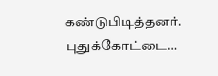கண்டுபிடித்தனர். புதுக்கோட்டை…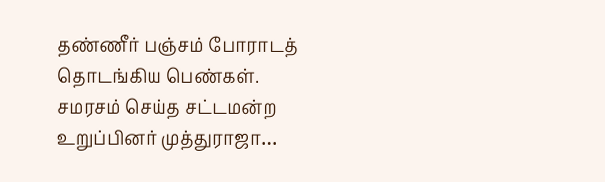தண்ணீர் பஞ்சம் போராடத் தொடங்கிய பெண்கள். சமரசம் செய்த சட்டமன்ற உறுப்பினர் முத்துராஜா…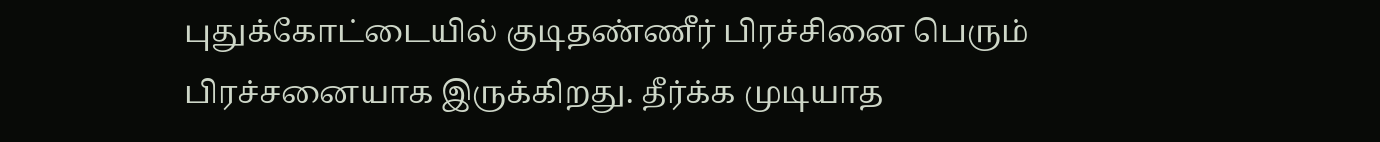புதுக்கோட்டையில் குடிதண்ணீர் பிரச்சினை பெரும் பிரச்சனையாக இருக்கிறது. தீர்க்க முடியாத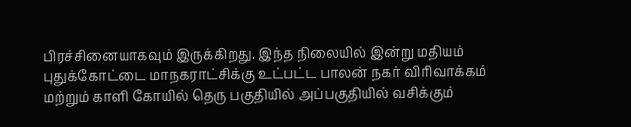பிரச்சினையாகவும் இருக்கிறது. இந்த நிலையில் இன்று மதியம் புதுக்கோட்டை மாநகராட்சிக்கு உட்பட்ட பாலன் நகர் விரிவாக்கம் மற்றும் காளி கோயில் தெரு பகுதியில் அப்பகுதியில் வசிக்கும்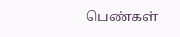பெண்கள்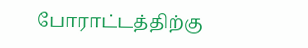போராட்டத்திற்கு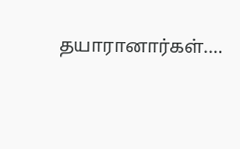தயாரானார்கள்.…